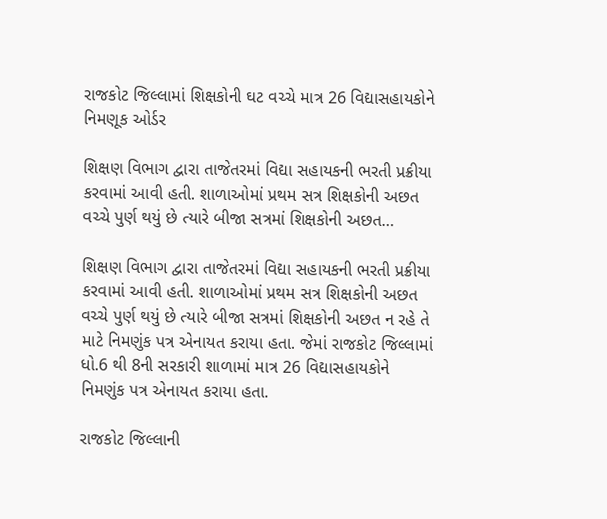રાજકોટ જિલ્લામાં શિક્ષકોની ઘટ વચ્ચે માત્ર 26 વિદ્યાસહાયકોને નિમણૂક ઓર્ડર

શિક્ષણ વિભાગ દ્વારા તાજેતરમાં વિદ્યા સહાયકની ભરતી પ્રક્રીયા કરવામાં આવી હતી. શાળાઓમાં પ્રથમ સત્ર શિક્ષકોની અછત વચ્ચે પુર્ણ થયું છે ત્યારે બીજા સત્રમાં શિક્ષકોની અછત…

શિક્ષણ વિભાગ દ્વારા તાજેતરમાં વિદ્યા સહાયકની ભરતી પ્રક્રીયા કરવામાં આવી હતી. શાળાઓમાં પ્રથમ સત્ર શિક્ષકોની અછત વચ્ચે પુર્ણ થયું છે ત્યારે બીજા સત્રમાં શિક્ષકોની અછત ન રહે તે માટે નિમણુંક પત્ર એનાયત કરાયા હતા. જેમાં રાજકોટ જિલ્લામાં ધો.6 થી 8ની સરકારી શાળામાં માત્ર 26 વિદ્યાસહાયકોને નિમણુંક પત્ર એનાયત કરાયા હતા.

રાજકોટ જિલ્લાની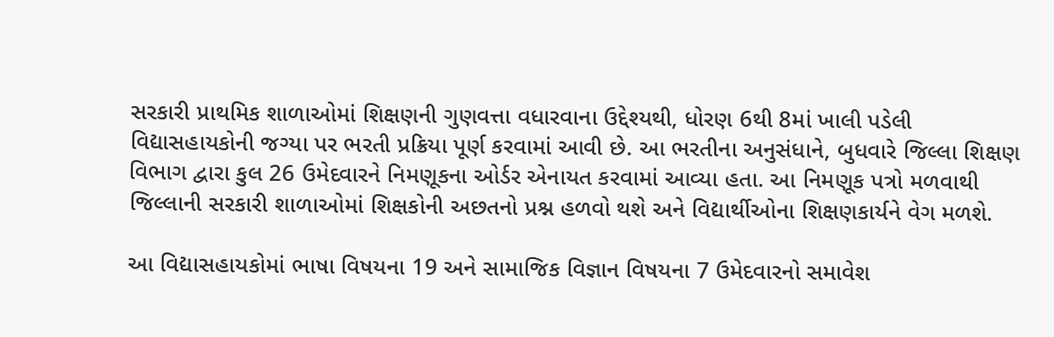સરકારી પ્રાથમિક શાળાઓમાં શિક્ષણની ગુણવત્તા વધારવાના ઉદ્દેશ્યથી, ધોરણ 6થી 8માં ખાલી પડેલી વિદ્યાસહાયકોની જગ્યા પર ભરતી પ્રક્રિયા પૂર્ણ કરવામાં આવી છે. આ ભરતીના અનુસંધાને, બુધવારે જિલ્લા શિક્ષણ વિભાગ દ્વારા કુલ 26 ઉમેદવારને નિમણૂકના ઓર્ડર એનાયત કરવામાં આવ્યા હતા. આ નિમણૂક પત્રો મળવાથી જિલ્લાની સરકારી શાળાઓમાં શિક્ષકોની અછતનો પ્રશ્ન હળવો થશે અને વિદ્યાર્થીઓના શિક્ષણકાર્યને વેગ મળશે.

આ વિદ્યાસહાયકોમાં ભાષા વિષયના 19 અને સામાજિક વિજ્ઞાન વિષયના 7 ઉમેદવારનો સમાવેશ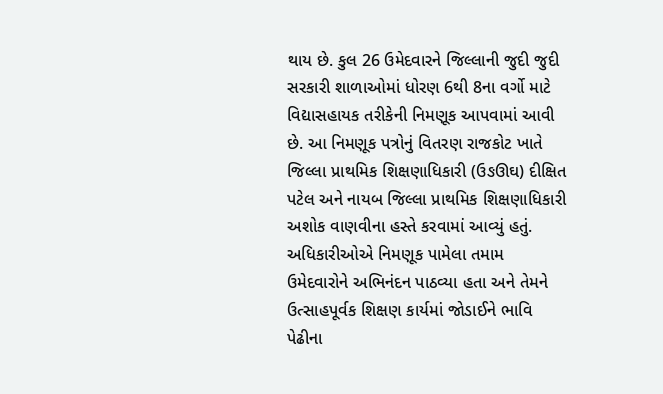થાય છે. કુલ 26 ઉમેદવારને જિલ્લાની જુદી જુદી સરકારી શાળાઓમાં ધોરણ 6થી 8ના વર્ગો માટે વિદ્યાસહાયક તરીકેની નિમણૂક આપવામાં આવી છે. આ નિમણૂક પત્રોનું વિતરણ રાજકોટ ખાતે જિલ્લા પ્રાથમિક શિક્ષણાધિકારી (ઉઙઊઘ) દીક્ષિત પટેલ અને નાયબ જિલ્લા પ્રાથમિક શિક્ષણાધિકારી અશોક વાણવીના હસ્તે કરવામાં આવ્યું હતું. અધિકારીઓએ નિમણૂક પામેલા તમામ ઉમેદવારોને અભિનંદન પાઠવ્યા હતા અને તેમને ઉત્સાહપૂર્વક શિક્ષણ કાર્યમાં જોડાઈને ભાવિ પેઢીના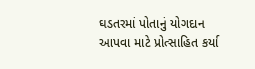ઘડતરમાં પોતાનું યોગદાન આપવા માટે પ્રોત્સાહિત કર્યા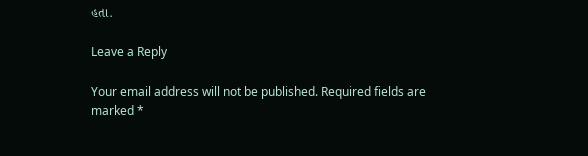હતા.

Leave a Reply

Your email address will not be published. Required fields are marked *